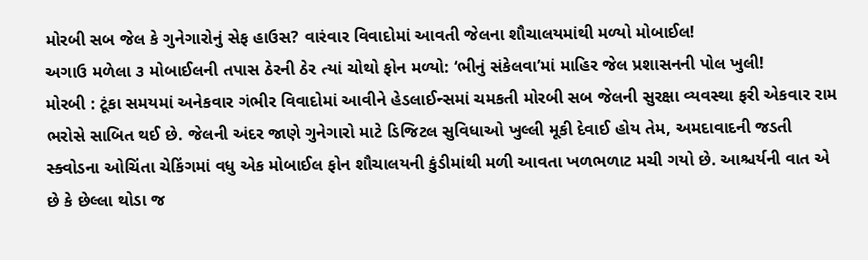મોરબી સબ જેલ કે ગુનેગારોનું સેફ હાઉસ? વારંવાર વિવાદોમાં આવતી જેલના શૌચાલયમાંથી મળ્યો મોબાઈલ!
અગાઉ મળેલા ૩ મોબાઈલની તપાસ ઠેરની ઠેર ત્યાં ચોથો ફોન મળ્યો: ‘ભીનું સંકેલવા’માં માહિર જેલ પ્રશાસનની પોલ ખુલી!
મોરબી : ટૂંકા સમયમાં અનેકવાર ગંભીર વિવાદોમાં આવીને હેડલાઈન્સમાં ચમકતી મોરબી સબ જેલની સુરક્ષા વ્યવસ્થા ફરી એકવાર રામ ભરોસે સાબિત થઈ છે. જેલની અંદર જાણે ગુનેગારો માટે ડિજિટલ સુવિધાઓ ખુલ્લી મૂકી દેવાઈ હોય તેમ, અમદાવાદની જડતી સ્ક્વોડના ઓચિંતા ચેકિંગમાં વધુ એક મોબાઈલ ફોન શૌચાલયની કુંડીમાંથી મળી આવતા ખળભળાટ મચી ગયો છે. આશ્ચર્યની વાત એ છે કે છેલ્લા થોડા જ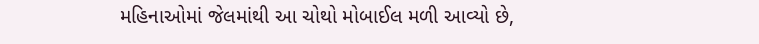મહિનાઓમાં જેલમાંથી આ ચોથો મોબાઈલ મળી આવ્યો છે,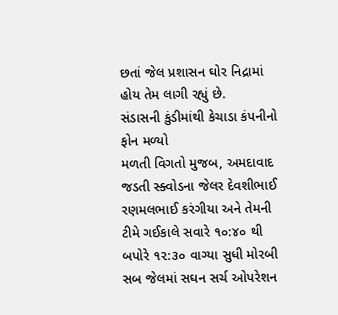છતાં જેલ પ્રશાસન ઘોર નિદ્રામાં હોય તેમ લાગી રહ્યું છે.
સંડાસની કુંડીમાંથી કેચાડા કંપનીનો ફોન મળ્યો
મળતી વિગતો મુજબ, અમદાવાદ જડતી સ્ક્વોડના જેલર દેવશીભાઈ રણમલભાઈ કરંગીયા અને તેમની ટીમે ગઈકાલે સવારે ૧૦:૪૦ થી બપોરે ૧૨:૩૦ વાગ્યા સુધી મોરબી સબ જેલમાં સઘન સર્ચ ઓપરેશન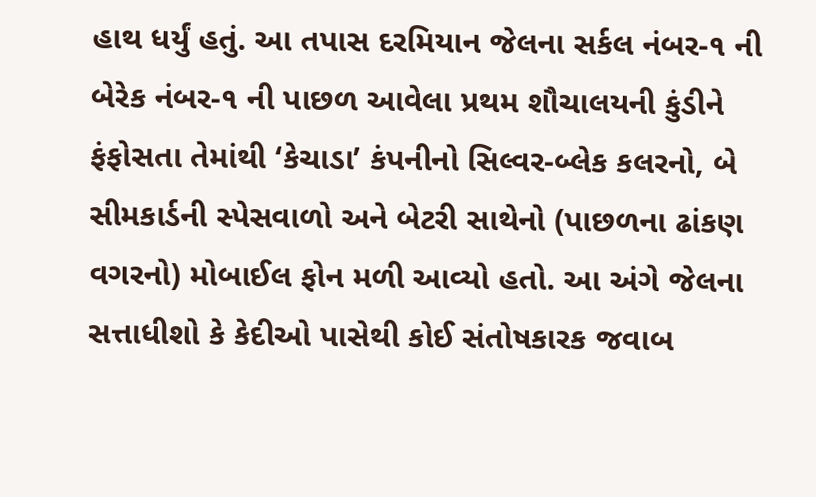હાથ ધર્યું હતું. આ તપાસ દરમિયાન જેલના સર્કલ નંબર-૧ ની બેરેક નંબર-૧ ની પાછળ આવેલા પ્રથમ શૌચાલયની કુંડીને ફંફોસતા તેમાંથી ‘કેચાડા’ કંપનીનો સિલ્વર-બ્લેક કલરનો, બે સીમકાર્ડની સ્પેસવાળો અને બેટરી સાથેનો (પાછળના ઢાંકણ વગરનો) મોબાઈલ ફોન મળી આવ્યો હતો. આ અંગે જેલના સત્તાધીશો કે કેદીઓ પાસેથી કોઈ સંતોષકારક જવાબ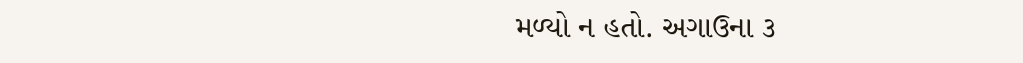મળ્યો ન હતો. અગાઉના ૩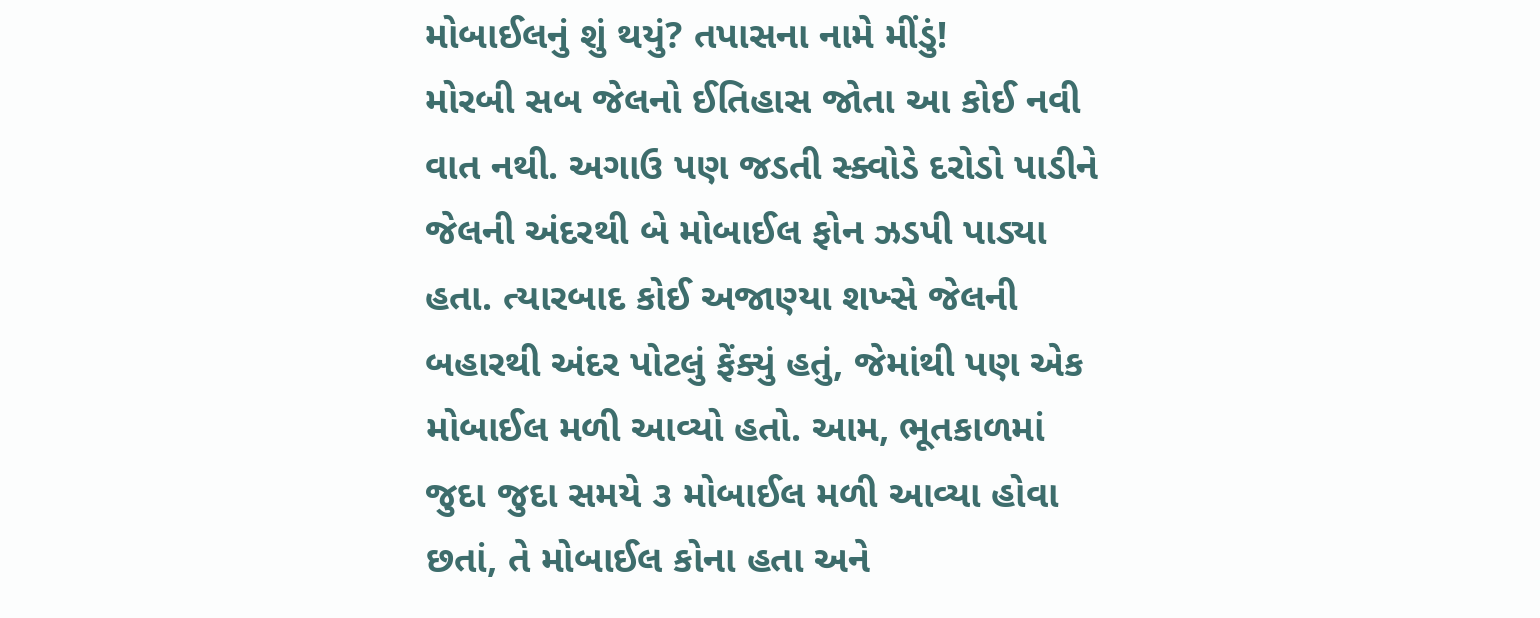મોબાઈલનું શું થયું? તપાસના નામે મીંડું!
મોરબી સબ જેલનો ઈતિહાસ જોતા આ કોઈ નવી વાત નથી. અગાઉ પણ જડતી સ્ક્વોડે દરોડો પાડીને જેલની અંદરથી બે મોબાઈલ ફોન ઝડપી પાડ્યા હતા. ત્યારબાદ કોઈ અજાણ્યા શખ્સે જેલની બહારથી અંદર પોટલું ફેંક્યું હતું, જેમાંથી પણ એક મોબાઈલ મળી આવ્યો હતો. આમ, ભૂતકાળમાં જુદા જુદા સમયે ૩ મોબાઈલ મળી આવ્યા હોવા છતાં, તે મોબાઈલ કોના હતા અને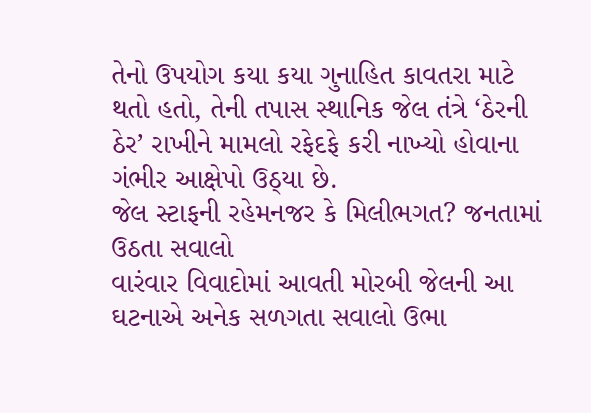તેનો ઉપયોગ કયા કયા ગુનાહિત કાવતરા માટે થતો હતો, તેની તપાસ સ્થાનિક જેલ તંત્રે ‘ઠેરની ઠેર’ રાખીને મામલો રફેદફે કરી નાખ્યો હોવાના ગંભીર આક્ષેપો ઉઠ્યા છે.
જેલ સ્ટાફની રહેમનજર કે મિલીભગત? જનતામાં ઉઠતા સવાલો
વારંવાર વિવાદોમાં આવતી મોરબી જેલની આ ઘટનાએ અનેક સળગતા સવાલો ઉભા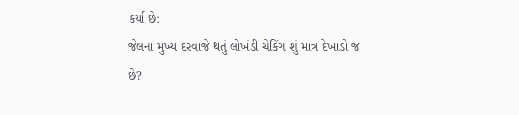કર્યા છે:
જેલના મુખ્ય દરવાજે થતું લોખંડી ચેકિંગ શું માત્ર દેખાડો જ છે?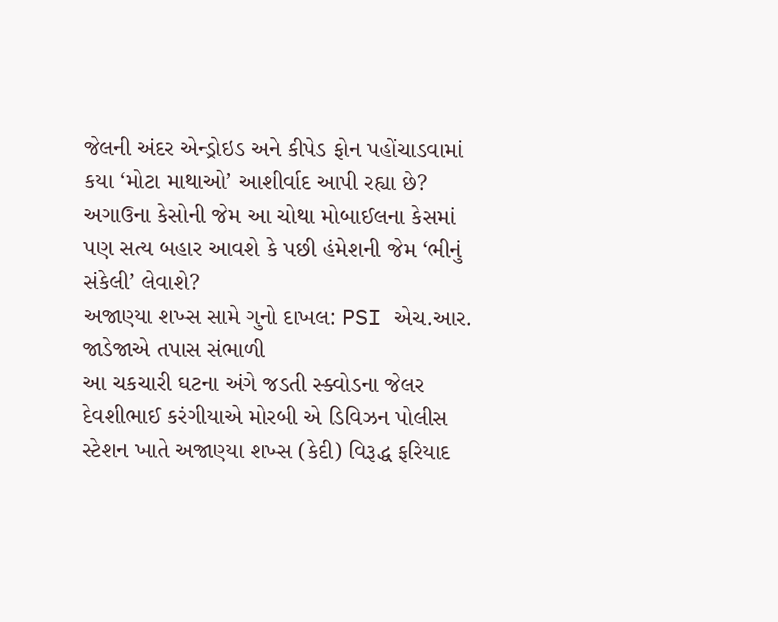જેલની અંદર એન્ડ્રોઇડ અને કીપેડ ફોન પહોંચાડવામાં કયા ‘મોટા માથાઓ’ આશીર્વાદ આપી રહ્યા છે?
અગાઉના કેસોની જેમ આ ચોથા મોબાઈલના કેસમાં પણ સત્ય બહાર આવશે કે પછી હંમેશની જેમ ‘ભીનું સંકેલી’ લેવાશે?
અજાણ્યા શખ્સ સામે ગુનો દાખલ: PSI એચ.આર. જાડેજાએ તપાસ સંભાળી
આ ચકચારી ઘટના અંગે જડતી સ્ક્વોડના જેલર દેવશીભાઈ કરંગીયાએ મોરબી એ ડિવિઝન પોલીસ સ્ટેશન ખાતે અજાણ્યા શખ્સ (કેદી) વિરૂદ્ધ ફરિયાદ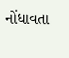નોંધાવતા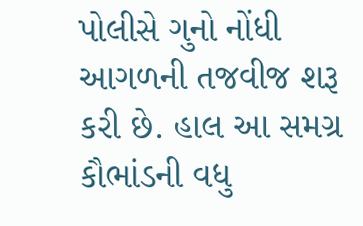પોલીસે ગુનો નોંધી આગળની તજવીજ શરૂ કરી છે. હાલ આ સમગ્ર કૌભાંડની વધુ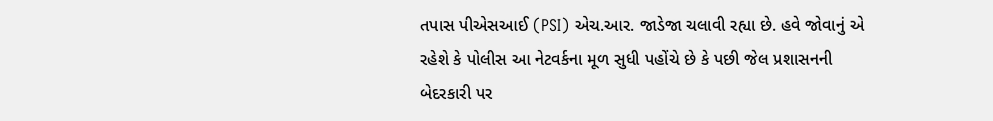તપાસ પીએસઆઈ (PSI) એચ.આર. જાડેજા ચલાવી રહ્યા છે. હવે જોવાનું એ રહેશે કે પોલીસ આ નેટવર્કના મૂળ સુધી પહોંચે છે કે પછી જેલ પ્રશાસનની બેદરકારી પર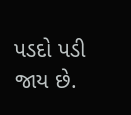પડદો પડી જાય છે.